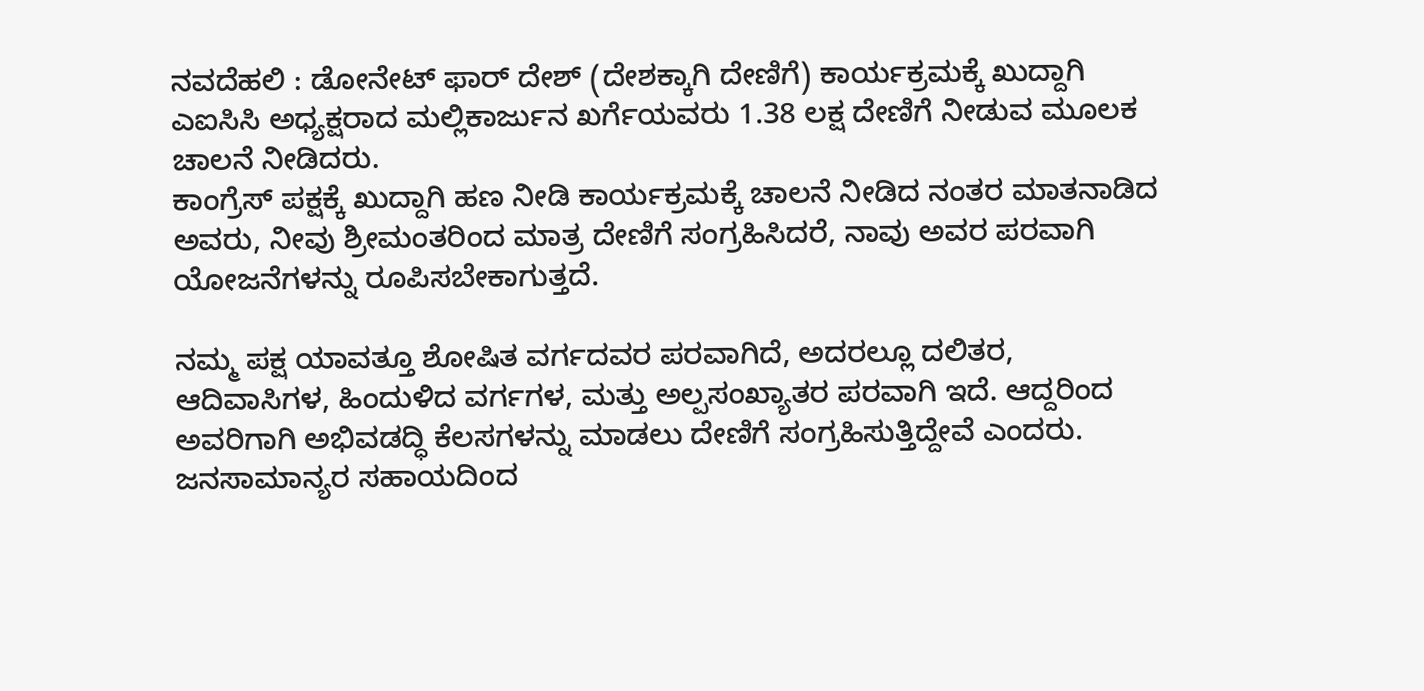ನವದೆಹಲಿ : ಡೋನೇಟ್ ಫಾರ್ ದೇಶ್ (ದೇಶಕ್ಕಾಗಿ ದೇಣಿಗೆ) ಕಾರ್ಯಕ್ರಮಕ್ಕೆ ಖುದ್ದಾಗಿ ಎಐಸಿಸಿ ಅಧ್ಯಕ್ಷರಾದ ಮಲ್ಲಿಕಾರ್ಜುನ ಖರ್ಗೆಯವರು 1.38 ಲಕ್ಷ ದೇಣಿಗೆ ನೀಡುವ ಮೂಲಕ ಚಾಲನೆ ನೀಡಿದರು.
ಕಾಂಗ್ರೆಸ್ ಪಕ್ಷಕ್ಕೆ ಖುದ್ದಾಗಿ ಹಣ ನೀಡಿ ಕಾರ್ಯಕ್ರಮಕ್ಕೆ ಚಾಲನೆ ನೀಡಿದ ನಂತರ ಮಾತನಾಡಿದ ಅವರು, ನೀವು ಶ್ರೀಮಂತರಿಂದ ಮಾತ್ರ ದೇಣಿಗೆ ಸಂಗ್ರಹಿಸಿದರೆ, ನಾವು ಅವರ ಪರವಾಗಿ ಯೋಜನೆಗಳನ್ನು ರೂಪಿಸಬೇಕಾಗುತ್ತದೆ.

ನಮ್ಮ ಪಕ್ಷ ಯಾವತ್ತೂ ಶೋಷಿತ ವರ್ಗದವರ ಪರವಾಗಿದೆ, ಅದರಲ್ಲೂ ದಲಿತರ, ಆದಿವಾಸಿಗಳ, ಹಿಂದುಳಿದ ವರ್ಗಗಳ, ಮತ್ತು ಅಲ್ಪಸಂಖ್ಯಾತರ ಪರವಾಗಿ ಇದೆ. ಆದ್ದರಿಂದ ಅವರಿಗಾಗಿ ಅಭಿವಡದ್ಧಿ ಕೆಲಸಗಳನ್ನು ಮಾಡಲು ದೇಣಿಗೆ ಸಂಗ್ರಹಿಸುತ್ತಿದ್ದೇವೆ ಎಂದರು.
ಜನಸಾಮಾನ್ಯರ ಸಹಾಯದಿಂದ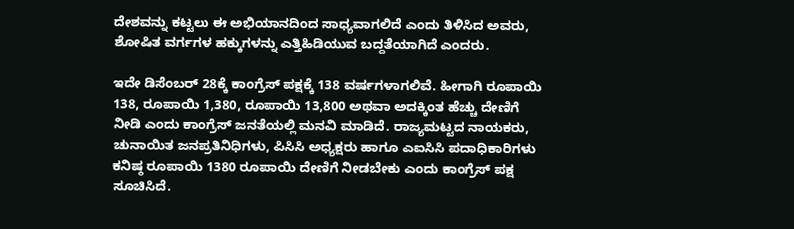ದೇಶವನ್ನು ಕಟ್ಟಲು ಈ ಅಭಿಯಾನದಿಂದ ಸಾಧ್ಯವಾಗಲಿದೆ ಎಂದು ತಿಳಿಸಿದ ಅವರು, ಶೋಷಿತ ವರ್ಗಗಳ ಹಕ್ಕುಗಳನ್ನು ಎತ್ತಿಹಿಡಿಯುವ ಬದ್ದತೆಯಾಗಿದೆ ಎಂದರು.

ಇದೇ ಡಿಸೆಂಬರ್ 28ಕ್ಕೆ ಕಾಂಗ್ರೆಸ್ ಪಕ್ಷಕ್ಕೆ 138 ವರ್ಷಗಳಾಗಲಿವೆ. ಹೀಗಾಗಿ ರೂಪಾಯಿ 138, ರೂಪಾಯಿ 1,380, ರೂಪಾಯಿ 13,800 ಅಥವಾ ಅದಕ್ಕಿಂತ ಹೆಚ್ಚು ದೇಣಿಗೆ ನೀಡಿ ಎಂದು ಕಾಂಗ್ರೆಸ್ ಜನತೆಯಲ್ಲಿ ಮನವಿ ಮಾಡಿದೆ. ರಾಜ್ಯಮಟ್ಟದ ನಾಯಕರು, ಚುನಾಯಿತ ಜನಪ್ರತಿನಿಧಿಗಳು, ಪಿಸಿಸಿ ಅಧ್ಯಕ್ಷರು ಹಾಗೂ ಎಐಸಿಸಿ ಪದಾಧಿಕಾರಿಗಳು ಕನಿಷ್ಠ ರೂಪಾಯಿ 1380 ರೂಪಾಯಿ ದೇಣಿಗೆ ನೀಡಬೇಕು ಎಂದು ಕಾಂಗ್ರೆಸ್ ಪಕ್ಷ ಸೂಚಿಸಿದೆ.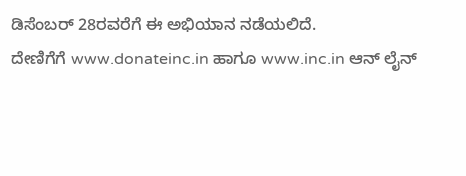ಡಿಸೆಂಬರ್ 28ರವರೆಗೆ ಈ ಅಭಿಯಾನ ನಡೆಯಲಿದೆ.
ದೇಣಿಗೆಗೆ www.donateinc.in ಹಾಗೂ www.inc.in ಆನ್ ಲೈನ್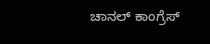ಚಾನಲ್ ಕಾಂಗ್ರೆಸ್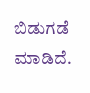ಬಿಡುಗಡೆ ಮಾಡಿದೆ.